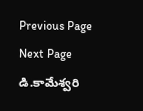Previous Page Next Page
డి.కామేశ్వరి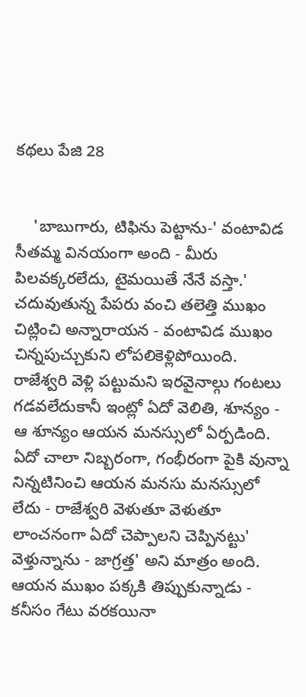కథలు పేజి 28


    'బాబుగారు, టిఫిను పెట్టాను-' వంటావిడ సీతమ్మ వినయంగా అంది - మీరు పిలవక్కరలేదు, టైమయితే నేనే వస్తా.' చదువుతున్న పేపరు వంచి తలెత్తి ముఖం చిట్లించి అన్నారాయన - వంటావిడ ముఖం చిన్నపుచ్చుకుని లోపలికెళ్లిపోయింది. రాజేశ్వరి వెళ్లి పట్టుమని ఇరవైనాల్గు గంటలు గడవలేదుకానీ ఇంట్లో ఏదో వెలితి, శూన్యం - ఆ శూన్యం ఆయన మనస్సులో ఏర్పడింది. ఏదో చాలా నిబ్బరంగా, గంభీరంగా పైకి వున్నా నిన్నటినించి ఆయన మనసు మనస్సులో లేదు - రాజేశ్వరి వెళుతూ వెళుతూ లాంచనంగా ఏదో చెప్పాలని చెప్పినట్టు' వెళ్తున్నాను - జాగ్రత్త' అని మాత్రం అంది. ఆయన ముఖం పక్కకి తిప్పుకున్నాడు - కనీసం గేటు వరకయినా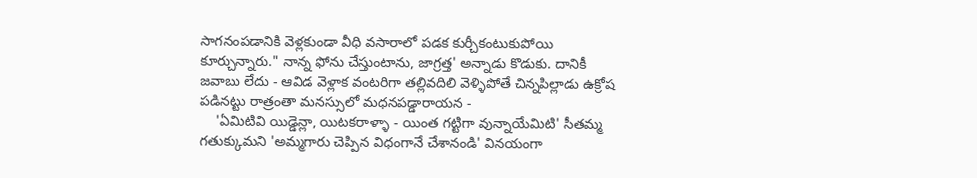సాగనంపడానికి వెళ్లకుండా వీధి వసారాలో పడక కుర్చీకంటుకుపోయి కూర్చున్నారు." నాన్న ఫోను చేస్తుంటాను, జాగ్రత్త' అన్నాడు కొడుకు. దానికీ జవాబు లేదు - ఆవిడ వెళ్లాక వంటరిగా తల్లివదిలి వెళ్ళిపోతే చిన్నపిల్లాడు ఉక్రోష పడినట్టు రాత్రంతా మనస్సులో మధనపడ్డారాయన -
    'ఏమిటివి యిడ్డెన్లా, యిటకరాళ్ళా - యింత గట్టిగా వున్నాయేమిటి' సీతమ్మ గతుక్కుమని 'అమ్మగారు చెప్పిన విధంగానే చేశానండి' వినయంగా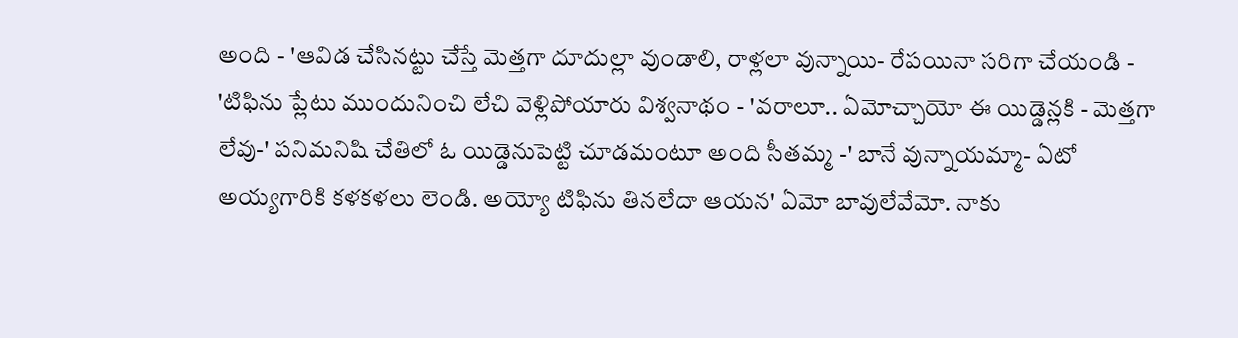అంది - 'ఆవిడ చేసినట్టు చేస్తే మెత్తగా దూదుల్లా వుండాలి, రాళ్లలా వున్నాయి- రేపయినా సరిగా చేయండి - 'టిఫిను ప్లేటు ముందునించి లేచి వెళ్లిపోయారు విశ్వనాథం - 'వరాలూ.. ఏమోచ్చాయో ఈ యిడ్డెన్లకి - మెత్తగా లేవు-' పనిమనిషి చేతిలో ఓ యిడ్డెనుపెట్టి చూడమంటూ అంది సీతమ్మ -' బానే వున్నాయమ్మా- ఏటో అయ్యగారికి కళకళలు లెండి. అయ్యో టిఫిను తినలేదా ఆయన' ఏమో బావులేవేమో. నాకు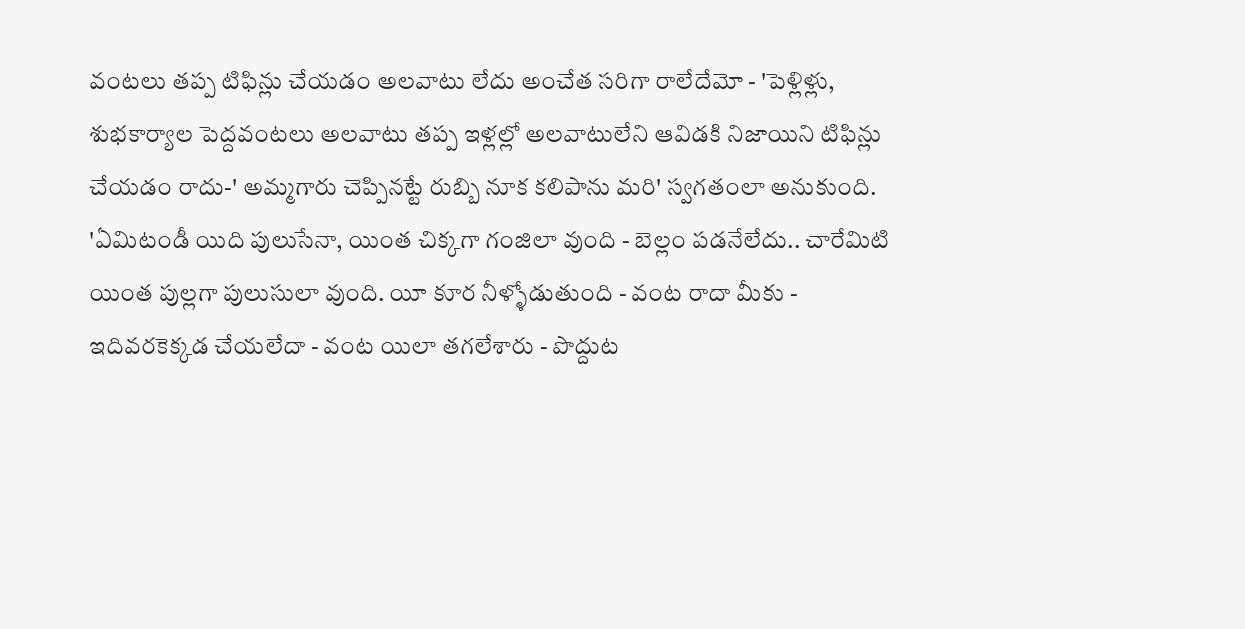వంటలు తప్ప టిఫిన్లు చేయడం అలవాటు లేదు అంచేత సరిగా రాలేదేమో - 'పెళ్లిళ్లు, శుభకార్యాల పెద్దవంటలు అలవాటు తప్ప ఇళ్లల్లో అలవాటులేని ఆవిడకి నిజాయిని టిఫిన్లు చేయడం రాదు-' అమ్మగారు చెప్పినట్టే రుబ్బి నూక కలిపాను మరి' స్వగతంలా అనుకుంది. 'ఏమిటండీ యిది పులుసేనా, యింత చిక్కగా గంజిలా వుంది - బెల్లం పడనేలేదు.. చారేమిటి యింత పుల్లగా పులుసులా వుంది. యీ కూర నీళ్ళోడుతుంది - వంట రాదా మీకు - ఇదివరకెక్కడ చేయలేదా - వంట యిలా తగలేశారు - పొద్దుట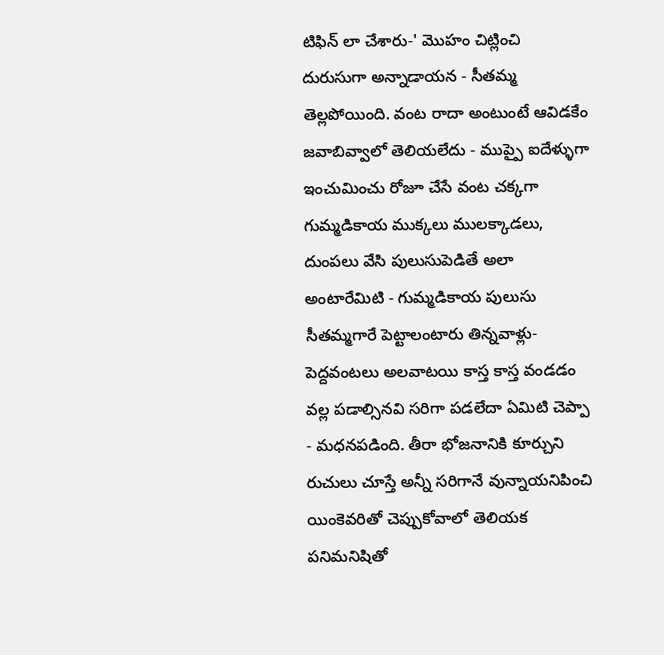టిఫిన్ లా చేశారు-' మొహం చిట్లించి దురుసుగా అన్నాడాయన - సీతమ్మ తెల్లపోయింది. వంట రాదా అంటుంటే ఆవిడకేం జవాబివ్వాలో తెలియలేదు - ముప్పై ఐదేళ్ళుగా ఇంచుమించు రోజూ చేసే వంట చక్కగా గుమ్మడికాయ ముక్కలు ములక్కాడలు, దుంపలు వేసి పులుసుపెడితే అలా అంటారేమిటి - గుమ్మడికాయ పులుసు సీతమ్మగారే పెట్టాలంటారు తిన్నవాళ్లు- పెద్దవంటలు అలవాటయి కాస్త కాస్త వండడం వల్ల పడాల్సినవి సరిగా పడలేదా ఏమిటి చెప్పా - మధనపడింది. తీరా భోజనానికి కూర్చుని రుచులు చూస్తే అన్నీ సరిగానే వున్నాయనిపించి యింకెవరితో చెప్పుకోవాలో తెలియక పనిమనిషితో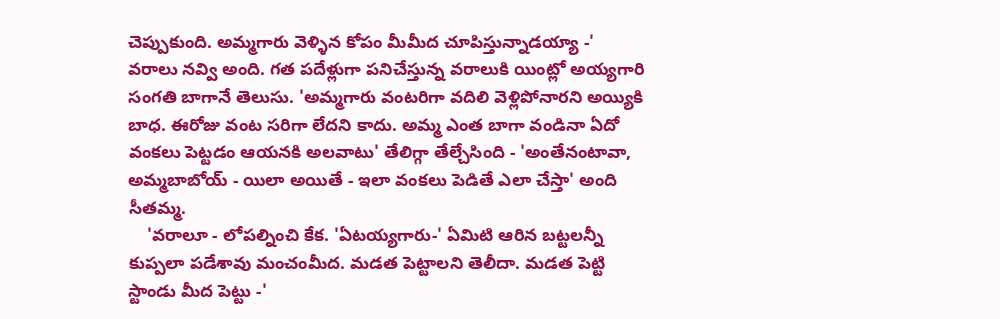చెప్పుకుంది. అమ్మగారు వెళ్ళిన కోపం మీమీద చూపిస్తున్నాడయ్యా -' వరాలు నవ్వి అంది. గత పదేళ్లుగా పనిచేస్తున్న వరాలుకి యింట్లో అయ్యగారి సంగతి బాగానే తెలుసు. 'అమ్మగారు వంటరిగా వదిలి వెళ్లిపోనారని అయ్యికి బాధ. ఈరోజు వంట సరిగా లేదని కాదు. అమ్మ ఎంత బాగా వండినా ఏదో వంకలు పెట్టడం ఆయనకి అలవాటు' తేలిగ్గా తేల్చేసింది - 'అంతేనంటావా, అమ్మబాబోయ్ - యిలా అయితే - ఇలా వంకలు పెడితే ఎలా చేస్తా' అంది సీతమ్మ.
    'వరాలూ - లోపల్నించి కేక. 'ఏటయ్యగారు-' ఏమిటి ఆరిన బట్టలన్నీ కుప్పలా పడేశావు మంచంమీద. మడత పెట్టాలని తెలీదా. మడత పెట్టి స్టాండు మీద పెట్టు -'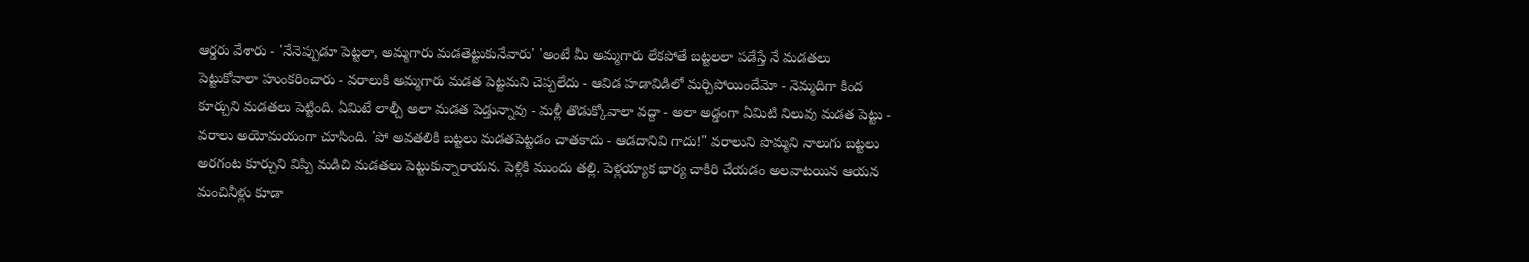ఆర్డరు వేశారు - 'నేనెప్పుడూ పెట్టలా, అమ్మగారు మడతెట్టుకునేవారు' 'అంటే మీ అమ్మగారు లేకపోతే బట్టలలా పడేస్తే నే మడతలు పెట్టుకోవాలా హుంకరించారు - వరాలుకి అమ్మగారు మడత పెట్టమని చెప్పలేదు - ఆవిడ హడావిడిలో మర్చిపోయిందేమో - నెమ్మదిగా కింద కూర్చుని మడతలు పెట్టింది. ఏమిటే లాల్చీ అలా మడత పెడ్తున్నావు - మళ్లీ తొడుక్కోవాలా వద్దా - అలా అడ్డంగా ఏమిటి నిలువు మడత పెట్టు - వరాలు అయోమయంగా చూసింది. 'పో అవతలికి బట్టలు మడతపెట్టడం చాతకాదు - ఆడదానివి గాదు!" వరాలుని పొమ్మని నాలుగు బట్టలు అరగంట కూర్చుని విప్పి మడిచి మడతలు పెట్టుకున్నారాయన. పెళ్లికి ముందు తల్లి. పెళ్లయ్యాక భార్య చాకిరి చేయడం అలవాటయిన ఆయన మంచినీళ్లు కూడా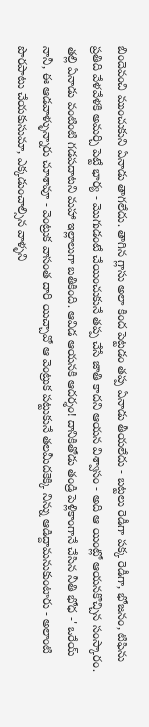బిందెవంచి ముంచుకుని ఏనాడు తాగలేదు. తాగిన గ్లాసు అలా కింద పెట్టడం తప్ప ఏనాడు తీయలేదు - బట్టలు రెడీగా పక్క రెడీగా, భోజనం, టిఫిను ప్రతిది వేళవేళకి అమర్చి పెట్టే భార్య - మొగుడంటే చేయించుకునే తప్ప చేసే జాతి కాదని ఆయన విశ్వాసం - అది ఆ యింట్లో ఆయనకొచ్చిన సంస్కారం. తల్లి ఏనాడు వంటింటి గడపదాటని మహా ఇల్లాలుగా బతికింది. ఆవిడ ఆయనకి ఆదర్శం! దానికితోడు తండ్రి పెళ్లికాంగానే చేసిన నీతి భోధ -' ఒరేయ్ నానీ, ఈ ఆడవాళ్ళున్నారు చూశావూ - వెంట్రుక వాసంత దారి యిచ్చావో ఆ వెంట్రుక పట్టుకునే తలమీదకెక్కి నిన్ను ఆడిద్దామనుకుంటారు - అలాంటి పొరపాటు చేయకుసుమా, ఎక్కడుంచాల్సిన వాళ్ళని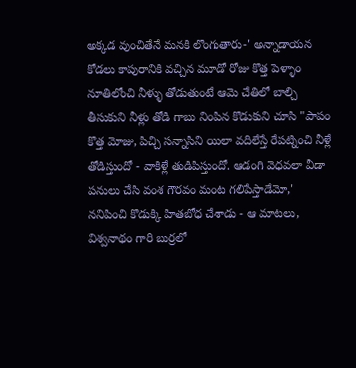అక్కడ వుంచితేనే మనకి లొంగుతారు-' అన్నాడాయన కోడలు కాపురానికి వచ్చిన మూడో రోజు కొత్త పెళ్ళాం నూతిలోంచి నీళ్ళు తోడుతుంటే ఆమె చేతిలో బాల్చి తీసుకుని నీళ్లు తోడి గాబు నింపిన కొడుకుని చూసి "పాపం కొత్త మోజు, పిచ్చి సన్నాసిని యిలా వదిలేస్తే రేపట్నించి నీళ్లే తోడిస్తుందో - వాకిళ్లే తుడిపిస్తుందో. ఆడంగి వెధవలా వీడా పనులు చేసి వంశ గౌరవం మంట గలిపేస్తాడేమో,' ననిపించి కొడుక్కి హితబోధ చేశాడు - ఆ మాటలు, విశ్వనాథం గారి బుర్రలో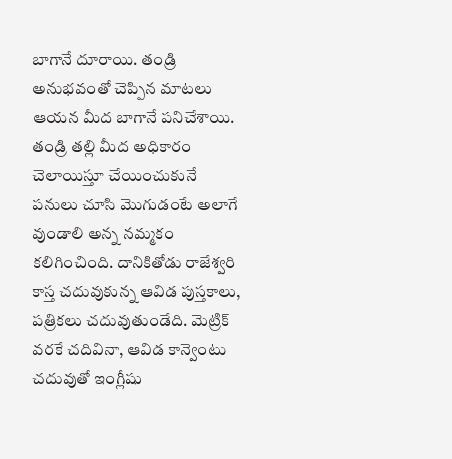బాగానే దూరాయి. తండ్రి అనుభవంతో చెప్పిన మాటలు ఆయన మీద బాగానే పనిచేశాయి. తండ్రి తల్లి మీద అధికారం చెలాయిస్తూ చేయించుకునే పనులు చూసి మొగుడంటే అలాగే వుండాలి అన్న నమ్మకం కలిగించింది. దానికితోడు రాజేశ్వరి కాస్త చదువుకున్న ఆవిడ పుస్తకాలు, పత్రికలు చదువుతుండేది. మెట్రిక్ వరకే చదివినా, ఆవిడ కాన్వెంటు చదువుతో ఇంగ్లీషు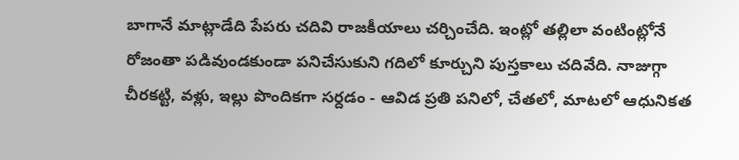బాగానే మాట్లాడేది పేపరు చదివి రాజకీయాలు చర్చించేది. ఇంట్లో తల్లిలా వంటింట్లోనే రోజంతా పడివుండకుండా పనిచేసుకుని గదిలో కూర్చుని పుస్తకాలు చదివేది. నాజుగ్గా చీరకట్టి, వళ్లు, ఇల్లు పొందికగా సర్దడం - ఆవిడ ప్రతి పనిలో, చేతలో, మాటలో ఆధునికత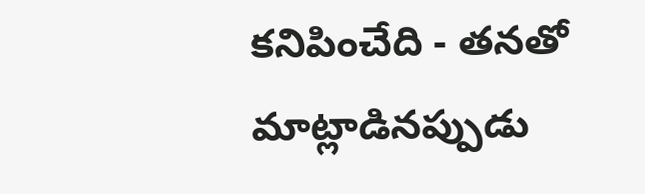కనిపించేది - తనతో మాట్లాడినప్పుడు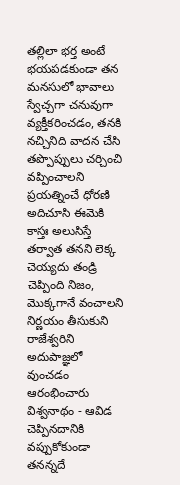తల్లిలా భర్త అంటే భయపడకుండా తన మనసులో భావాలు స్వేచ్చగా చనువుగా వ్యక్తీకరించడం, తనకి నచ్చినిది వాదన చేసి తప్పొప్పులు చర్చించి వప్పించాలని ప్రయత్నించే ధోరణి అదిచూసి ఈమెకి కాస్తః అలుసిస్తే తర్వాత తనని లెక్క చెయ్యదు తండ్రి చెప్పింది నిజం, మొక్కగానే వంచాలని నిర్ణయం తీసుకుని రాజేశ్వరిని అదుపాజ్ఞలో వుంచడం ఆరంభించారు విశ్వనాథం - ఆవిడ చెప్పినదానికి వప్పుకోకుండా తనన్నదే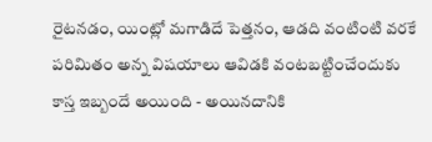రైటనడం, యింట్లో మగాడిదే పెత్తనం, ఆడది వంటింటి వరకే పరిమితం అన్న విషయాలు ఆవిడకి వంటబట్టించేందుకు కాస్త ఇబ్బందే అయింది - అయినదానికి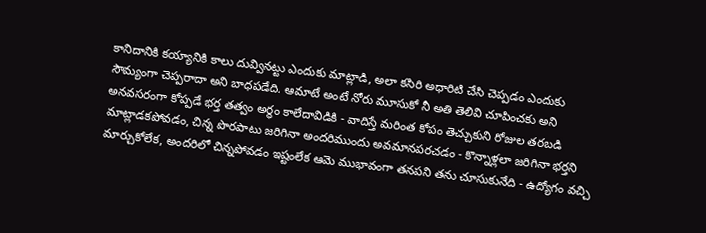కానిదానికి కయ్యానికి కాలు దువ్వినట్టు ఎందుకు మాట్లాడి, అలా కసిరి అధారిటి చేసి చెప్పడం ఎందుకు సౌమ్యంగా చెప్పరాదా అని బాధపడేది. ఆమాటే అంటే నోరు మూసుకో నీ అతి తెలివి చూపించకు అని అనవసరంగా కోప్పడే భర్త తత్వం అర్థం కాలేదావిడికి - వాదిస్తే మరింత కోపం తెచ్చుకుని రోజుల తరబడి మాట్లాడకపోవడం, చిన్న పొరపాటు జరిగినా అందరిముందు అవమానపరచడం - కొన్నాళ్లలా జరిగినా భర్తని మార్చుకోలేక, అందరిలో చిన్నపోవడం ఇష్టంలేక ఆమె ముభావంగా తనపని తను చూసుకునేది - ఉద్యోగం వచ్చి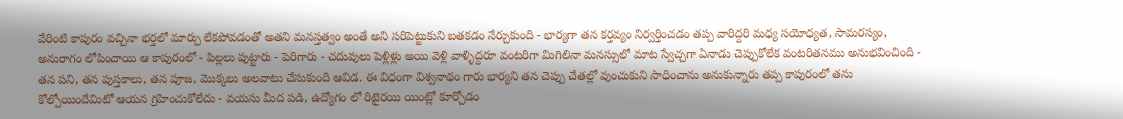వేరింటి కాపురం వచ్చినా భర్తలో మార్పు లేకపోవడంతో అతని మనస్తత్వం అంతే అని సరిపెట్టుకుని బతకడం నేర్చుకుంది - భార్యగా తన కర్తవ్యం నిర్వర్తించడం తప్ప వారిద్దరి మధ్య సయోధ్యత, సామరస్యం, అనురాగం లోపించాయి ఆ కాపురంలో - పిల్లలు పుట్టారు - పెరిగారు - చదువులు పెళ్లిళ్లు అయి వెళ్లి వాళ్ళిద్దరూ వంటరిగా మిగిలినా మనస్సులో మాట స్వేచ్చగా ఏనాడు చెప్పుకోలేక వంటరితనము అనుభవించింది - తన పని, తన పుస్తకాలు, తన పూజ, మొక్కలు అలవాటు చేసుకుంది ఆవిడ. ఈ విధంగా విశ్వనాథం గారు భార్యని తన చెప్పు చేతల్లో వుంచుకుని సాధించాను అనుకున్నారు తప్ప కాపురంలో తను కోల్పోయిందేమిటో ఆయన గ్రహించుకోలేదు - వయసు మీద పడి, ఉద్యోగం లో రిటైరయి యింట్లో కూర్చోడం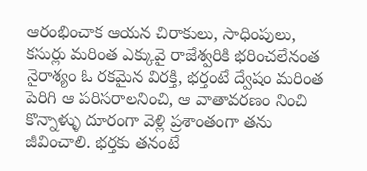ఆరంభించాక ఆయన చిరాకులు, సాధింపులు, కసుర్లు మరింత ఎక్కువై రాజేశ్వరికి భరించలేనంత నైరాశ్యం ఓ రకమైన విరక్తి, భర్తంటే ద్వేషం మరింత పెరిగి ఆ పరిసరాలనించి, ఆ వాతావరణం నించి కొన్నాళ్ళు దూరంగా వెళ్లి ప్రశాంతంగా తను జీవించాలి. భర్తకు తనంటే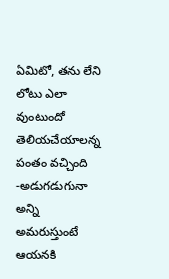ఏమిటో, తను లేని లోటు ఎలా వుంటుందో తెలియచేయాలన్న పంతం వచ్చింది -అడుగడుగునా అన్ని అమరుస్తుంటే ఆయనకి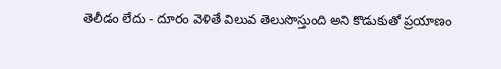తెలీడం లేదు - దూరం వెళితే విలువ తెలుసొస్తుంది అని కొడుకుతో ప్రయాణం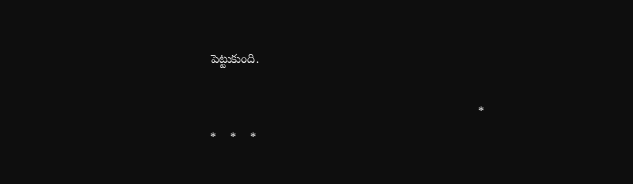పెట్టుకుంది.

                                                                               *    *    *    *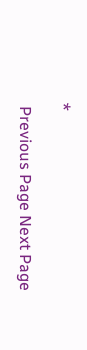*

 Previous Page Next Page